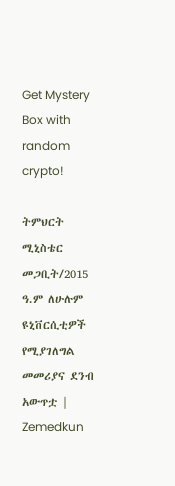Get Mystery Box with random crypto!

ትምህርት ሚኒስቴር መጋቢት/2015 ዓ.ም ለሁሉም ዩኒቨርሲቲዎች የሚያገለግል መመሪያና ደንብ አውጥቷ | Zemedkun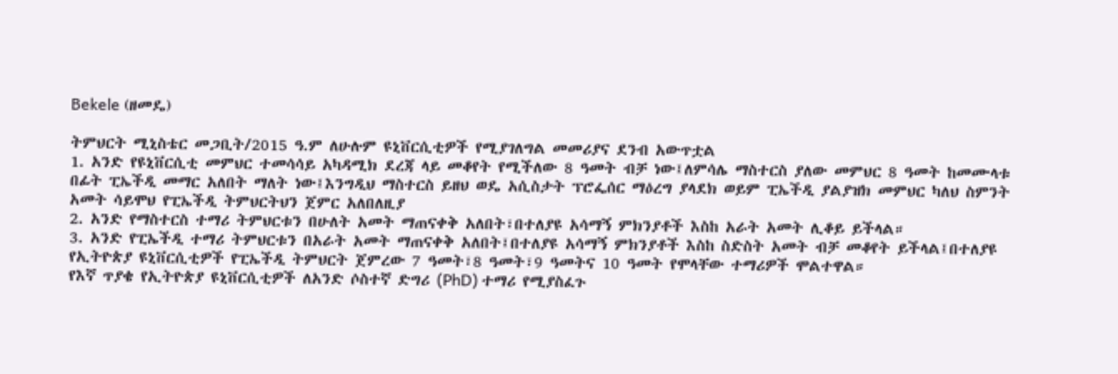Bekele (ዘመዴ)

ትምህርት ሚኒስቴር መጋቢት/2015 ዓ.ም ለሁሉም ዩኒቨርሲቲዎች የሚያገለግል መመሪያና ደንብ አውጥቷል
1. አንድ የዩኒቨርሲቲ መምህር ተመሳሳይ አካዳሚክ ደረጃ ላይ መቆየት የሚችለው 8 ዓመት ብቻ ነው፤ለምሳሌ ማስተርስ ያለው መምህር 8 ዓመት ከመሙላቱ በፊት ፒኤችዲ መማር አለበት ማለት ነው፤እንግዲህ ማስተርስ ይዘህ ወዴ አሲስታት ፕሮፌሰር ማዕረግ ያላደክ ወይም ፒኤችዲ ያልያዝክ መምህር ካለህ ስምንት አመት ሳይሞህ የፒኤችዲ ትምህርትህን ጀምር አለበለዚያ
2. አንድ የማስተርስ ተማሪ ትምህርቱን በሁለት አመት ማጠናቀቅ አለበት፣በተለያዩ አሳማኝ ምክንያቶች እስከ አራት አመት ሊቆይ ይችላል።
3. አንድ የፒኤችዲ ተማሪ ትምህርቱን በአራት አመት ማጠናቀቅ አለበት፤በተለያዩ አሳማኝ ምክንያቶች እስከ ስድስት አመት ብቻ መቆየት ይችላል፤በተለያዩ የኢትዮጵያ ዩኒቨርሲቲዎች የፒኤችዲ ትምህርት ጀምረው 7 ዓመት፣8 ዓመት፣9 ዓመትና 10 ዓመት የሞላቸው ተማሪዎች ሞልተዋል።
የእኛ ጥያቄ የኢትዮጵያ ዩኒቨርሲቲዎች ለአንድ ሶስተኛ ድግሪ (PhD) ተማሪ የሚያስፈጉ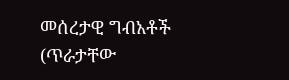መሰረታዊ ግብአቶች (ጥራታቸው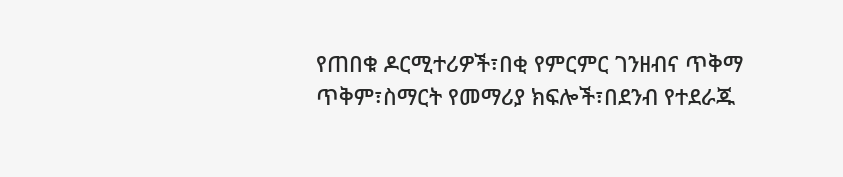የጠበቁ ዶርሚተሪዎች፣በቂ የምርምር ገንዘብና ጥቅማ ጥቅም፣ስማርት የመማሪያ ክፍሎች፣በደንብ የተደራጁ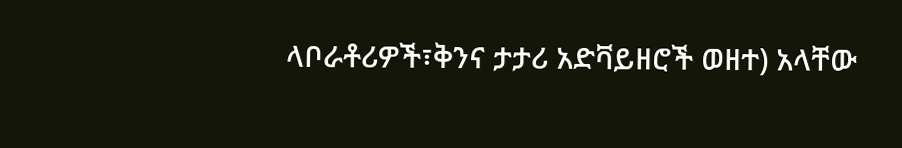ላቦራቶሪዎች፣ቅንና ታታሪ አድቫይዘሮች ወዘተ) አላቸው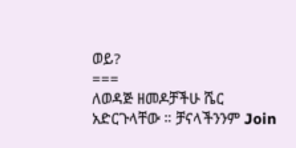ወይ?
===
ለወዳጅ ዘመዶቻችሁ ሼር አድርጉላቸው ። ቻናላችንንም Join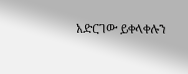አድርገው ይቀላቀሉን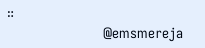።
                        @emsmereja